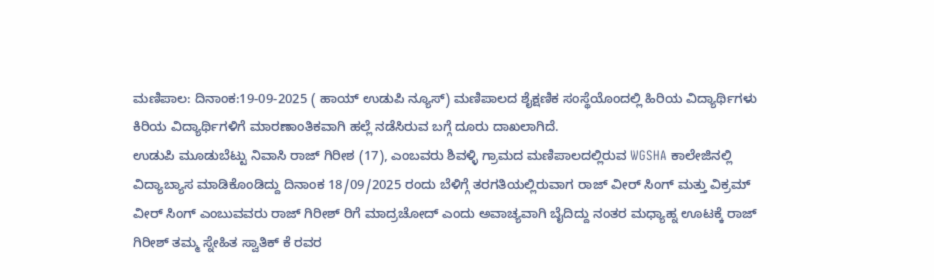ಮಣಿಪಾಲ: ದಿನಾಂಕ:19-09-2025 ( ಹಾಯ್ ಉಡುಪಿ ನ್ಯೂಸ್) ಮಣಿಪಾಲದ ಶೈಕ್ಷಣಿಕ ಸಂಸ್ಥೆಯೊಂದಲ್ಲಿ ಹಿರಿಯ ವಿದ್ಯಾರ್ಥಿಗಳು ಕಿರಿಯ ವಿದ್ಯಾರ್ಥಿಗಳಿಗೆ ಮಾರಣಾಂತಿಕವಾಗಿ ಹಲ್ಲೆ ನಡೆಸಿರುವ ಬಗ್ಗೆ ದೂರು ದಾಖಲಾಗಿದೆ.
ಉಡುಪಿ ಮೂಡುಬೆಟ್ಟು ನಿವಾಸಿ ರಾಜ್ ಗಿರೀಶ (17), ಎಂಬವರು ಶಿವಳ್ಳಿ ಗ್ರಾಮದ ಮಣಿಪಾಲದಲ್ಲಿರುವ WGSHA ಕಾಲೇಜಿನಲ್ಲಿ ವಿದ್ಯಾಬ್ಯಾಸ ಮಾಡಿಕೊಂಡಿದ್ದು ದಿನಾಂಕ 18/09/2025 ರಂದು ಬೆಳಿಗ್ಗೆ ತರಗತಿಯಲ್ಲಿರುವಾಗ ರಾಜ್ ವೀರ್ ಸಿಂಗ್ ಮತ್ತು ವಿಕ್ರಮ್ ವೀರ್ ಸಿಂಗ್ ಎಂಬುವವರು ರಾಜ್ ಗಿರೀಶ್ ರಿಗೆ ಮಾದ್ರಚೋದ್ ಎಂದು ಅವಾಚ್ಯವಾಗಿ ಬೈದಿದ್ದು ನಂತರ ಮಧ್ಯಾಹ್ನ ಊಟಕ್ಕೆ ರಾಜ್ ಗಿರೀಶ್ ತಮ್ಮ ಸ್ನೇಹಿತ ಸ್ವಾತಿಕ್ ಕೆ ರವರ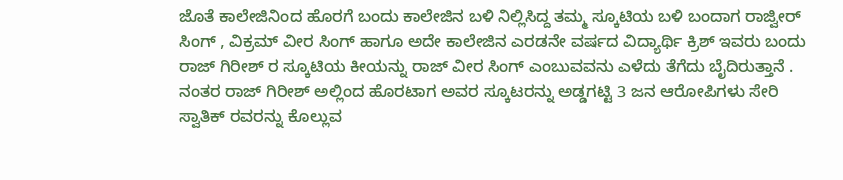ಜೊತೆ ಕಾಲೇಜಿನಿಂದ ಹೊರಗೆ ಬಂದು ಕಾಲೇಜಿನ ಬಳಿ ನಿಲ್ಲಿಸಿದ್ದ ತಮ್ಮ ಸ್ಕೂಟಿಯ ಬಳಿ ಬಂದಾಗ ರಾಜ್ವೀರ್ ಸಿಂಗ್ , ವಿಕ್ರಮ್ ವೀರ ಸಿಂಗ್ ಹಾಗೂ ಅದೇ ಕಾಲೇಜಿನ ಎರಡನೇ ವರ್ಷದ ವಿದ್ಯಾರ್ಥಿ ಕ್ರಿಶ್ ಇವರು ಬಂದು ರಾಜ್ ಗಿರೀಶ್ ರ ಸ್ಕೂಟಿಯ ಕೀಯನ್ನು ರಾಜ್ ವೀರ ಸಿಂಗ್ ಎಂಬುವವನು ಎಳೆದು ತೆಗೆದು ಬೈದಿರುತ್ತಾನೆ .
ನಂತರ ರಾಜ್ ಗಿರೀಶ್ ಅಲ್ಲಿಂದ ಹೊರಟಾಗ ಅವರ ಸ್ಕೂಟರನ್ನು ಅಡ್ಡಗಟ್ಟಿ 3 ಜನ ಆರೋಪಿಗಳು ಸೇರಿ ಸ್ವಾತಿಕ್ ರವರನ್ನು ಕೊಲ್ಲುವ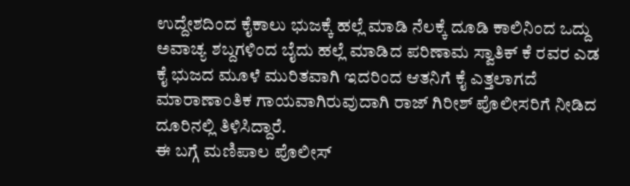ಉದ್ದೇಶದಿಂದ ಕೈಕಾಲು ಭುಜಕ್ಕೆ ಹಲ್ಲೆ ಮಾಡಿ ನೆಲಕ್ಕೆ ದೂಡಿ ಕಾಲಿನಿಂದ ಒದ್ದು ಅವಾಚ್ಯ ಶಬ್ದಗಳಿಂದ ಬೈದು ಹಲ್ಲೆ ಮಾಡಿದ ಪರಿಣಾಮ ಸ್ವಾತಿಕ್ ಕೆ ರವರ ಎಡ ಕೈ ಭುಜದ ಮೂಳೆ ಮುರಿತವಾಗಿ ಇದರಿಂದ ಆತನಿಗೆ ಕೈ ಎತ್ತಲಾಗದೆ ಮಾರಾಣಾಂತಿಕ ಗಾಯವಾಗಿರುವುದಾಗಿ ರಾಜ್ ಗಿರೀಶ್ ಪೊಲೀಸರಿಗೆ ನೀಡಿದ ದೂರಿನಲ್ಲಿ ತಿಳಿಸಿದ್ದಾರೆ.
ಈ ಬಗ್ಗೆ ಮಣಿಪಾಲ ಪೊಲೀಸ್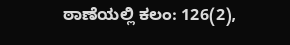ಠಾಣೆಯಲ್ಲಿ ಕಲಂ: 126(2),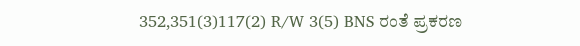352,351(3)117(2) R/W 3(5) BNS ರಂತೆ ಪ್ರಕರಣ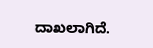ದಾಖಲಾಗಿದೆ.